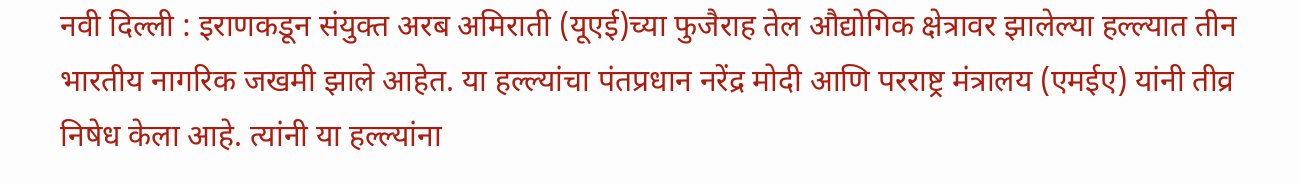नवी दिल्ली : इराणकडून संयुक्त अरब अमिराती (यूएई)च्या फुजैराह तेल औद्योगिक क्षेत्रावर झालेल्या हल्ल्यात तीन भारतीय नागरिक जखमी झाले आहेत. या हल्ल्यांचा पंतप्रधान नरेंद्र मोदी आणि परराष्ट्र मंत्रालय (एमईए) यांनी तीव्र निषेध केला आहे. त्यांनी या हल्ल्यांना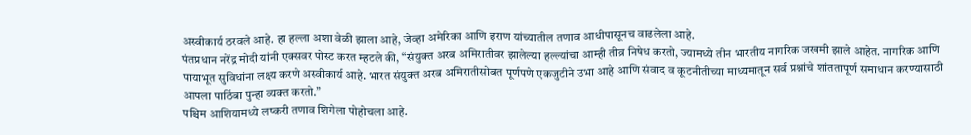अस्वीकार्य ठरवले आहे. हा हल्ला अशा वेळी झाला आहे, जेव्हा अमेरिका आणि इराण यांच्यातील तणाव आधीपासूनच वाढलेला आहे.
पंतप्रधान नरेंद्र मोदी यांनी एक्सवर पोस्ट करत म्हटले की, “संयुक्त अरब अमिरातीवर झालेल्या हल्ल्यांचा आम्ही तीव्र निषेध करतो, ज्यामध्ये तीन भारतीय नागरिक जखमी झाले आहेत. नागरिक आणि पायाभूत सुविधांना लक्ष्य करणे अस्वीकार्य आहे. भारत संयुक्त अरब अमिरातीसोबत पूर्णपणे एकजुटीने उभा आहे आणि संवाद व कूटनीतीच्या माध्यमातून सर्व प्रश्नांचे शांततापूर्ण समाधान करण्यासाठी आपला पाठिंबा पुन्हा व्यक्त करतो.”
पश्चिम आशियामध्ये लष्करी तणाव शिगेला पोहोचला आहे.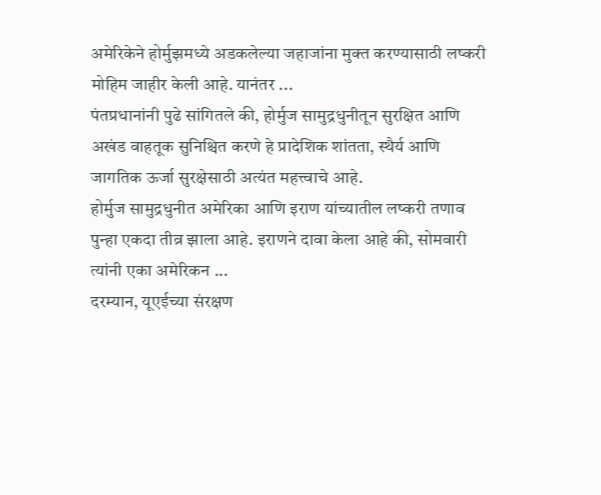अमेरिकेने होर्मुझमध्ये अडकलेल्या जहाजांना मुक्त करण्यासाठी लष्करी मोहिम जाहीर केली आहे. यानंतर ...
पंतप्रधानांनी पुढे सांगितले की, होर्मुज सामुद्रधुनीतून सुरक्षित आणि अखंड वाहतूक सुनिश्चित करणे हे प्रादेशिक शांतता, स्थैर्य आणि जागतिक ऊर्जा सुरक्षेसाठी अत्यंत महत्त्वाचे आहे.
होर्मुज सामुद्रधुनीत अमेरिका आणि इराण यांच्यातील लष्करी तणाव पुन्हा एकदा तीव्र झाला आहे. इराणने दावा केला आहे की, सोमवारी त्यांनी एका अमेरिकन ...
दरम्यान, यूएईच्या संरक्षण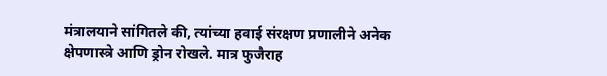मंत्रालयाने सांगितले की, त्यांच्या हवाई संरक्षण प्रणालीने अनेक क्षेपणास्त्रे आणि ड्रोन रोखले. मात्र फुजैराह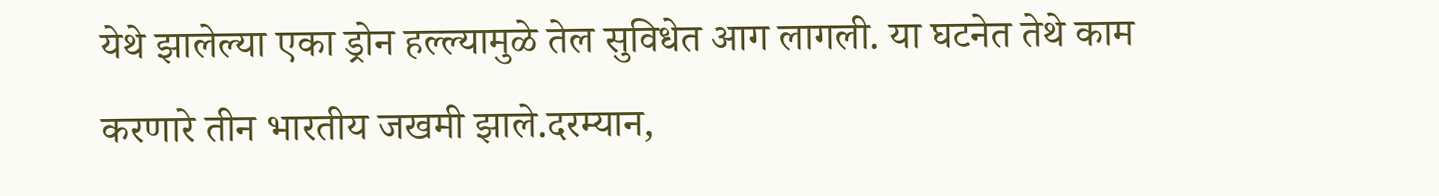येथे झालेल्या एका ड्रोन हल्ल्यामुळे तेल सुविधेत आग लागली. या घटनेत तेथे काम करणारे तीन भारतीय जखमी झाले.दरम्यान,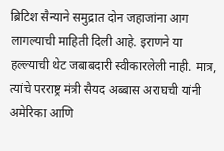ब्रिटिश सैन्याने समुद्रात दोन जहाजांना आग लागल्याची माहिती दिली आहे. इराणने या हल्ल्याची थेट जबाबदारी स्वीकारलेली नाही. मात्र, त्यांचे परराष्ट्र मंत्री सैयद अब्बास अराघची यांनी अमेरिका आणि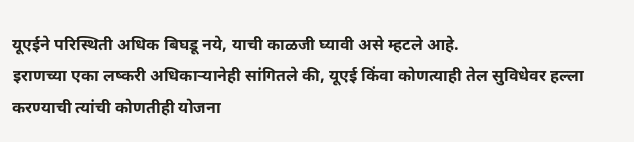यूएईने परिस्थिती अधिक बिघडू नये, याची काळजी घ्यावी असे म्हटले आहे.
इराणच्या एका लष्करी अधिकाऱ्यानेही सांगितले की, यूएई किंवा कोणत्याही तेल सुविधेवर हल्ला करण्याची त्यांची कोणतीही योजना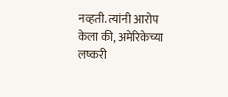नव्हती. त्यांनी आरोप केला की, अमेरिकेच्या लष्करी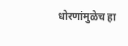धोरणांमुळेच हा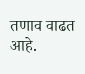तणाव वाढत आहे.